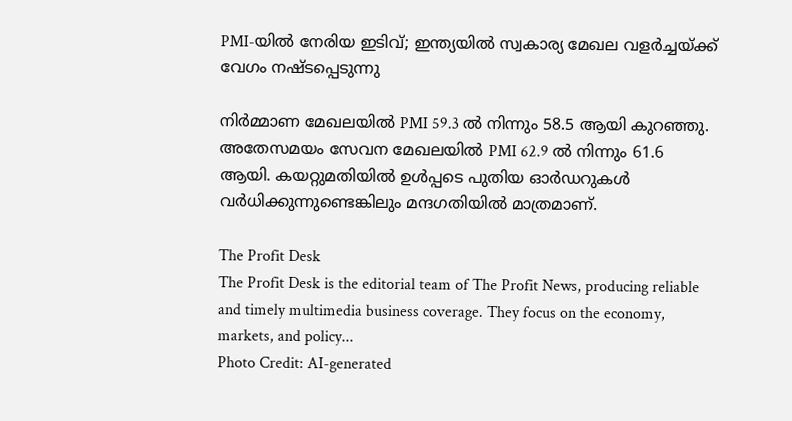PMI-യില്‍ നേരിയ ഇടിവ്; ഇന്ത്യയില്‍ സ്വകാര്യ മേഖല വളര്‍ച്ചയ്ക്ക് വേഗം നഷ്ടപ്പെടുന്നു

നിര്‍മ്മാണ മേഖലയില്‍ PMI 59.3 ല്‍ നിന്നും 58.5 ആയി കുറഞ്ഞു. അതേസമയം സേവന മേഖലയില്‍ PMI 62.9 ല്‍ നിന്നും 61.6 ആയി. കയറ്റുമതിയില്‍ ഉള്‍പ്പടെ പുതിയ ഓര്‍ഡറുകള്‍ വര്‍ധിക്കുന്നുണ്ടെങ്കിലും മന്ദഗതിയില്‍ മാത്രമാണ്.

The Profit Desk
The Profit Desk is the editorial team of The Profit News, producing reliable and timely multimedia business coverage. They focus on the economy, markets, and policy...
Photo Credit: AI-generated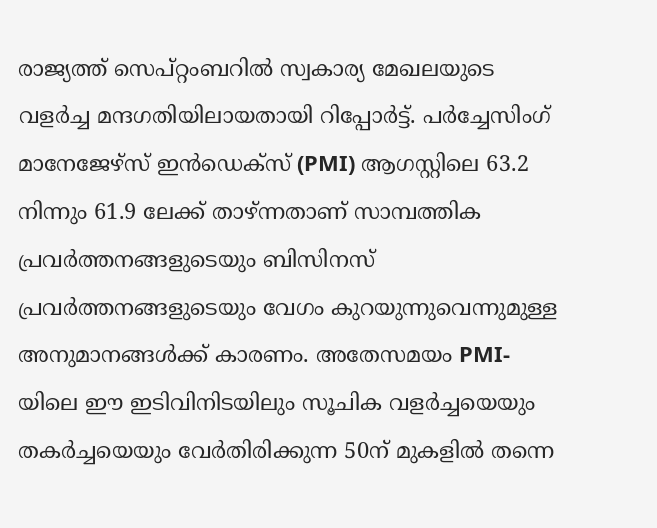രാജ്യത്ത് സെപ്റ്റംബറില്‍ സ്വകാര്യ മേഖലയുടെ വളര്‍ച്ച മന്ദഗതിയിലായതായി റിപ്പോര്‍ട്ട്. പര്‍ച്ചേസിംഗ് മാനേജേഴ്‌സ് ഇന്‍ഡെക്‌സ് (PMI) ആഗസ്റ്റിലെ 63.2 നിന്നും 61.9 ലേക്ക് താഴ്ന്നതാണ് സാമ്പത്തിക പ്രവര്‍ത്തനങ്ങളുടെയും ബിസിനസ് പ്രവര്‍ത്തനങ്ങളുടെയും വേഗം കുറയുന്നുവെന്നുമുള്ള അനുമാനങ്ങള്‍ക്ക് കാരണം. അതേസമയം PMI-യിലെ ഈ ഇടിവിനിടയിലും സൂചിക വളര്‍ച്ചയെയും തകര്‍ച്ചയെയും വേര്‍തിരിക്കുന്ന 50ന് മുകളില്‍ തന്നെ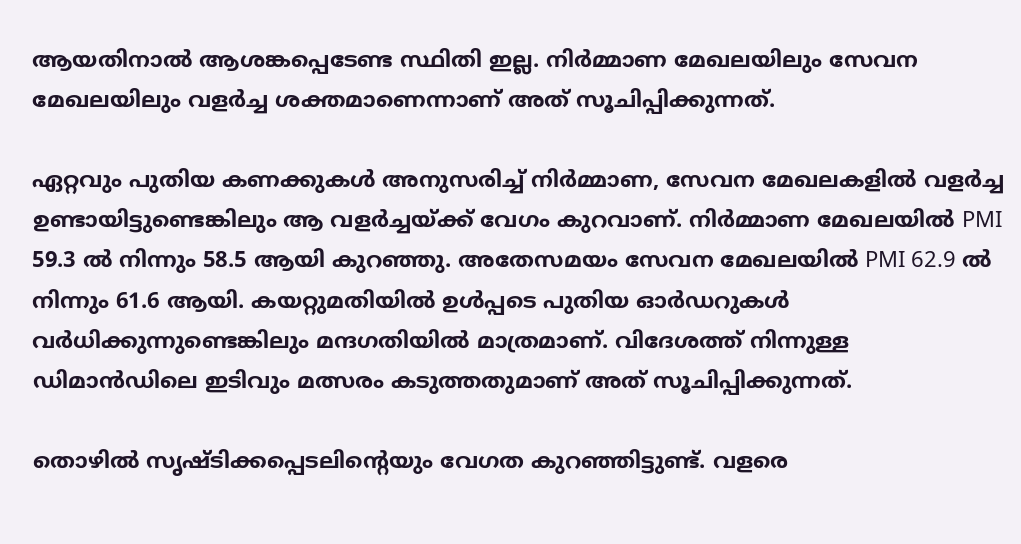ആയതിനാല്‍ ആശങ്കപ്പെടേണ്ട സ്ഥിതി ഇല്ല. നിര്‍മ്മാണ മേഖലയിലും സേവന മേഖലയിലും വളര്‍ച്ച ശക്തമാണെന്നാണ് അത് സൂചിപ്പിക്കുന്നത്.

ഏറ്റവും പുതിയ കണക്കുകള്‍ അനുസരിച്ച് നിര്‍മ്മാണ, സേവന മേഖലകളില്‍ വളര്‍ച്ച ഉണ്ടായിട്ടുണ്ടെങ്കിലും ആ വളര്‍ച്ചയ്ക്ക് വേഗം കുറവാണ്. നിര്‍മ്മാണ മേഖലയില്‍ PMI 59.3 ല്‍ നിന്നും 58.5 ആയി കുറഞ്ഞു. അതേസമയം സേവന മേഖലയില്‍ PMI 62.9 ല്‍ നിന്നും 61.6 ആയി. കയറ്റുമതിയില്‍ ഉള്‍പ്പടെ പുതിയ ഓര്‍ഡറുകള്‍ വര്‍ധിക്കുന്നുണ്ടെങ്കിലും മന്ദഗതിയില്‍ മാത്രമാണ്. വിദേശത്ത് നിന്നുള്ള ഡിമാന്‍ഡിലെ ഇടിവും മത്സരം കടുത്തതുമാണ് അത് സൂചിപ്പിക്കുന്നത്.

തൊഴില്‍ സൃഷ്ടിക്കപ്പെടലിന്റെയും വേഗത കുറഞ്ഞിട്ടുണ്ട്. വളരെ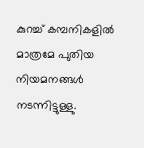കുറച്ച് കമ്പനികളില്‍ മാത്രമേ പുതിയ നിയമനങ്ങള്‍ നടന്നിട്ടുള്ളു.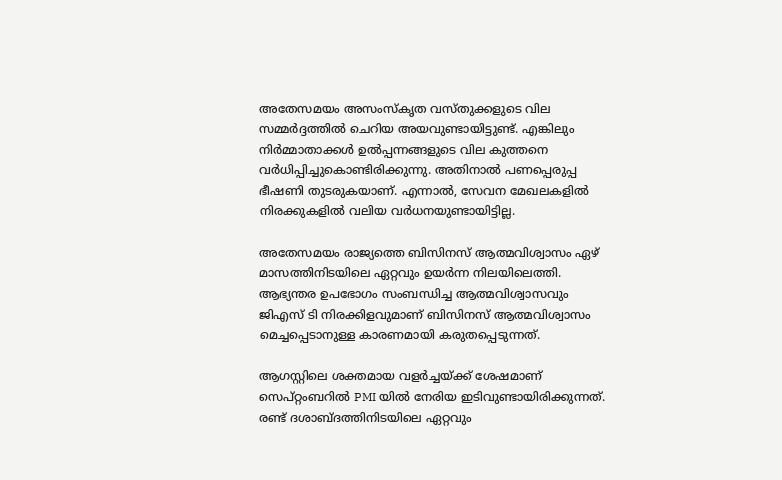അതേസമയം അസംസ്‌കൃത വസ്തുക്കളുടെ വില സമ്മര്‍ദ്ദത്തില്‍ ചെറിയ അയവുണ്ടായിട്ടുണ്ട്. എങ്കിലും നിര്‍മ്മാതാക്കള്‍ ഉല്‍പ്പന്നങ്ങളുടെ വില കുത്തനെ വര്‍ധിപ്പിച്ചുകൊണ്ടിരിക്കുന്നു. അതിനാല്‍ പണപ്പെരുപ്പ ഭീഷണി തുടരുകയാണ്. എന്നാല്‍, സേവന മേഖലകളില്‍ നിരക്കുകളില്‍ വലിയ വര്‍ധനയുണ്ടായിട്ടില്ല.

അതേസമയം രാജ്യത്തെ ബിസിനസ് ആത്മവിശ്വാസം ഏഴ് മാസത്തിനിടയിലെ ഏറ്റവും ഉയര്‍ന്ന നിലയിലെത്തി. ആഭ്യന്തര ഉപഭോഗം സംബന്ധിച്ച ആത്മവിശ്വാസവും ജിഎസ് ടി നിരക്കിളവുമാണ് ബിസിനസ് ആത്മവിശ്വാസം മെച്ചപ്പെടാനുള്ള കാരണമായി കരുതപ്പെടുന്നത്.

ആഗസ്റ്റിലെ ശക്തമായ വളര്‍ച്ചയ്ക്ക് ശേഷമാണ് സെപ്റ്റംബറില്‍ PMI യില്‍ നേരിയ ഇടിവുണ്ടായിരിക്കുന്നത്. രണ്ട് ദശാബ്ദത്തിനിടയിലെ ഏറ്റവും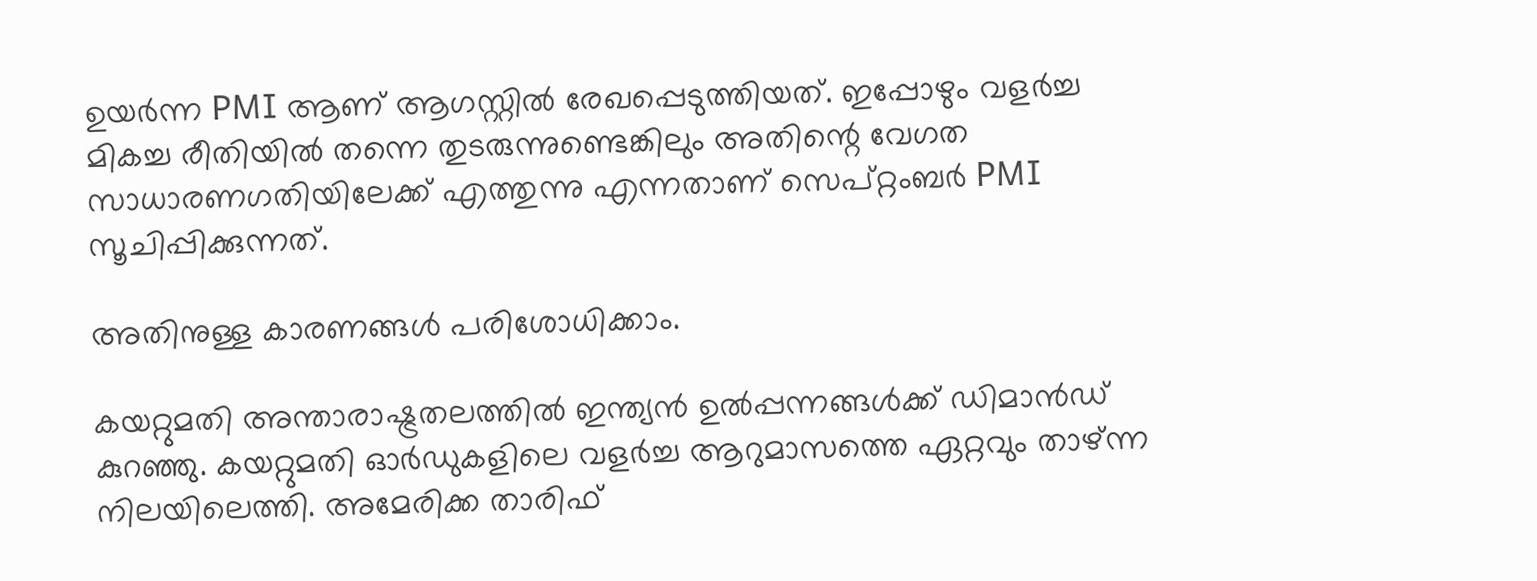ഉയര്‍ന്ന PMI ആണ് ആഗസ്റ്റില്‍ രേഖപ്പെടുത്തിയത്. ഇപ്പോഴും വളര്‍ച്ച മികച്ച രീതിയില്‍ തന്നെ തുടരുന്നുണ്ടെങ്കിലും അതിന്റെ വേഗത സാധാരണഗതിയിലേക്ക് എത്തുന്നു എന്നതാണ് സെപ്റ്റംബര്‍ PMI സൂചിപ്പിക്കുന്നത്.

അതിനുള്ള കാരണങ്ങള്‍ പരിശോധിക്കാം.

കയറ്റുമതി അന്താരാഷ്ട്രതലത്തില്‍ ഇന്ത്യന്‍ ഉല്‍പ്പന്നങ്ങള്‍ക്ക് ഡിമാന്‍ഡ് കുറഞ്ഞു. കയറ്റുമതി ഓര്‍ഡുകളിലെ വളര്‍ച്ച ആറുമാസത്തെ ഏറ്റവും താഴ്ന്ന നിലയിലെത്തി. അമേരിക്ക താരിഫ്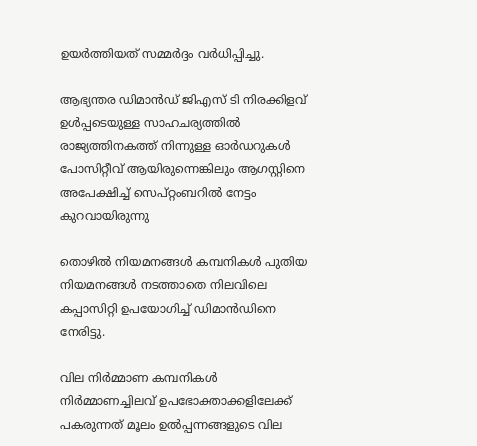ഉയര്‍ത്തിയത് സമ്മര്‍ദ്ദം വര്‍ധിപ്പിച്ചു.

ആഭ്യന്തര ഡിമാന്‍ഡ് ജിഎസ് ടി നിരക്കിളവ് ഉള്‍പ്പടെയുള്ള സാഹചര്യത്തില്‍ രാജ്യത്തിനകത്ത് നിന്നുള്ള ഓര്‍ഡറുകള്‍ പോസിറ്റീവ് ആയിരുന്നെങ്കിലും ആഗസ്റ്റിനെ അപേക്ഷിച്ച് സെപ്റ്റംബറില്‍ നേട്ടം കുറവായിരുന്നു

തൊഴില്‍ നിയമനങ്ങള്‍ കമ്പനികള്‍ പുതിയ നിയമനങ്ങള്‍ നടത്താതെ നിലവിലെ കപ്പാസിറ്റി ഉപയോഗിച്ച് ഡിമാന്‍ഡിനെ നേരിട്ടു.

വില നിര്‍മ്മാണ കമ്പനികള്‍ നിര്‍മ്മാണച്ചിലവ് ഉപഭോക്താക്കളിലേക്ക് പകരുന്നത് മൂലം ഉല്‍പ്പന്നങ്ങളുടെ വില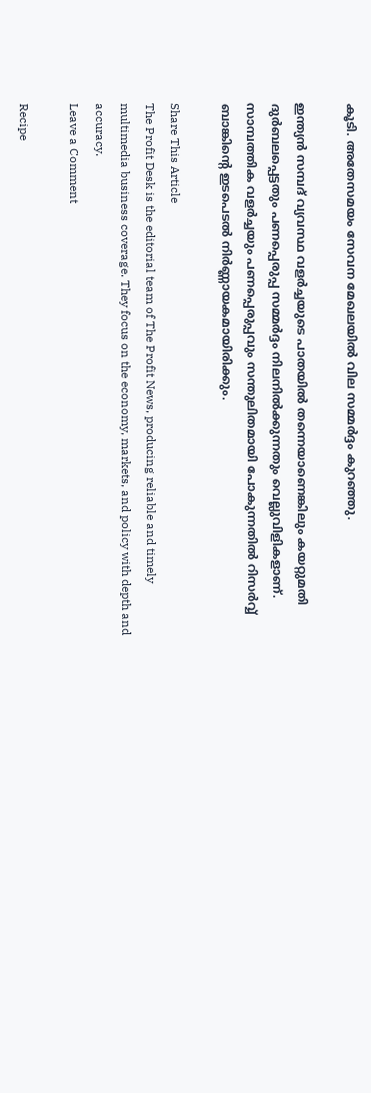കൂടി. അതേസമയം സേവന മേഖലയില്‍ വില സമ്മര്‍ദ്ദം കുറഞ്ഞു.

ഇന്ത്യന്‍ സമ്പദ് വ്യവസ്ഥ വളര്‍ച്ചയുടെ പാതയില്‍ തന്നെയാണെങ്കിലും കയറ്റുമതി ദുര്‍ബലപ്പെട്ടതും പണപ്പെരുപ്പ സമ്മര്‍ദ്ദം നിലനില്‍ക്കുന്നതും വെല്ലുവിളികളാണ്. സാമ്പത്തിക വളര്‍ച്ചയും പണപ്പെരുപ്പവും സന്തുലിതമായി പോകുന്നതില്‍ റിസര്‍വ്വ് ബാങ്കിന്റെ ഇടപെടല്‍ നിര്‍ണ്ണായകമായിരിക്കും.

Share This Article
The Profit Desk is the editorial team of The Profit News, producing reliable and timely multimedia business coverage. They focus on the economy, markets, and policy with depth and accuracy.
Leave a Comment

Recipe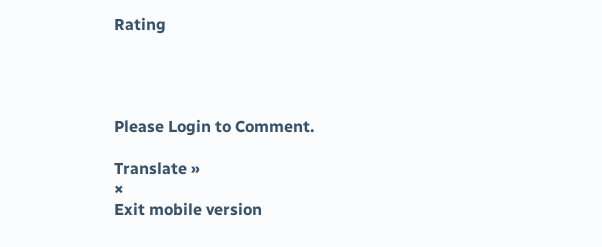Rating




Please Login to Comment.

Translate »
×
Exit mobile version